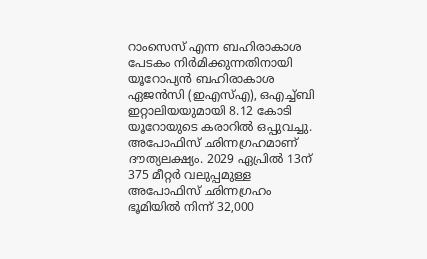റാംസെസ് എന്ന ബഹിരാകാശ പേടകം നിർമിക്കുന്നതിനായി യൂറോപ്യൻ ബഹിരാകാശ ഏജൻസി (ഇഎസ്എ), ഒഎച്ച്ബി ഇറ്റാലിയയുമായി 8.12 കോടി യൂറോയുടെ കരാറിൽ ഒപ്പുവച്ചു. അപോഫിസ് ഛിന്നഗ്രഹമാണ് ദൗത്യലക്ഷ്യം. 2029 ഏപ്രിൽ 13ന് 375 മീറ്റർ വലുപ്പമുള്ള അപോഫിസ് ഛിന്നഗ്രഹം ഭൂമിയിൽ നിന്ന് 32,000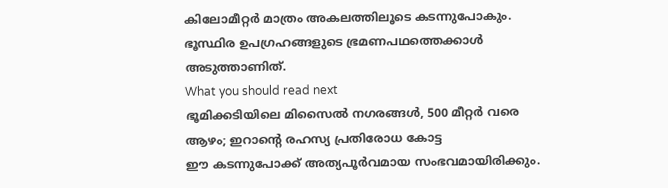കിലോമീറ്റർ മാത്രം അകലത്തിലൂടെ കടന്നുപോകും. ഭൂസ്ഥിര ഉപഗ്രഹങ്ങളുടെ ഭ്രമണപഥത്തെക്കാൾ അടുത്താണിത്.
What you should read next
ഭൂമിക്കടിയിലെ മിസൈൽ നഗരങ്ങൾ, 500 മീറ്റർ വരെ ആഴം; ഇറാന്റെ രഹസ്യ പ്രതിരോധ കോട്ട
ഈ കടന്നുപോക്ക് അത്യപൂർവമായ സംഭവമായിരിക്കും.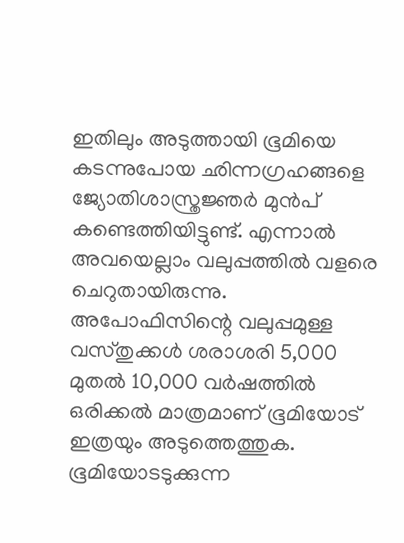ഇതിലും അടുത്തായി ഭൂമിയെ കടന്നുപോയ ഛിന്നഗ്രഹങ്ങളെ ജ്യോതിശാസ്ത്രജ്ഞർ മുൻപ് കണ്ടെത്തിയിട്ടുണ്ട്. എന്നാൽ അവയെല്ലാം വലുപ്പത്തിൽ വളരെ ചെറുതായിരുന്നു. അപോഫിസിന്റെ വലുപ്പമുള്ള വസ്തുക്കൾ ശരാശരി 5,000 മുതൽ 10,000 വർഷത്തിൽ ഒരിക്കൽ മാത്രമാണ് ഭൂമിയോട് ഇത്രയും അടുത്തെത്തുക.
ഭൂമിയോടടുക്കുന്ന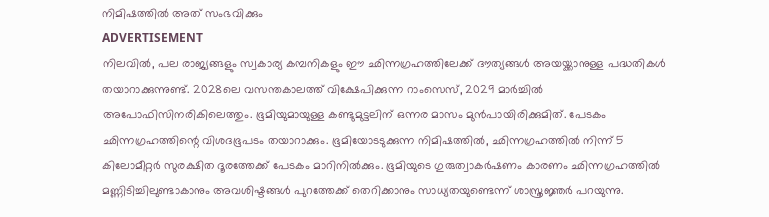നിമിഷത്തിൽ അത് സംഭവിക്കും
ADVERTISEMENT
നിലവിൽ, പല രാജ്യങ്ങളും സ്വകാര്യ കമ്പനികളും ഈ ഛിന്നഗ്രഹത്തിലേക്ക് ദൗത്യങ്ങൾ അയയ്ക്കാനുള്ള പദ്ധതികൾ തയാറാക്കുന്നുണ്ട്. 2028ലെ വസന്തകാലത്ത് വിക്ഷേപിക്കുന്ന റാംസെസ്, 2029 മാർച്ചിൽ അപോഫിസിനരികിലെത്തും. ഭൂമിയുമായുള്ള കണ്ടുമുട്ടലിന് ഒന്നര മാസം മുൻപായിരിക്കുമിത്. പേടകം ഛിന്നഗ്രഹത്തിന്റെ വിശദഭൂപടം തയാറാക്കും. ഭൂമിയോടടുക്കുന്ന നിമിഷത്തിൽ, ഛിന്നഗ്രഹത്തിൽ നിന്ന് 5 കിലോമീറ്റർ സുരക്ഷിത ദൂരത്തേക്ക് പേടകം മാറിനിൽക്കും. ഭൂമിയുടെ ഗുരുത്വാകർഷണം കാരണം ഛിന്നഗ്രഹത്തിൽ മണ്ണിടിച്ചിലുണ്ടാകാനും അവശിഷ്ടങ്ങൾ പുറത്തേക്ക് തെറിക്കാനും സാധ്യതയുണ്ടെന്ന് ശാസ്ത്രജ്ഞർ പറയുന്നു.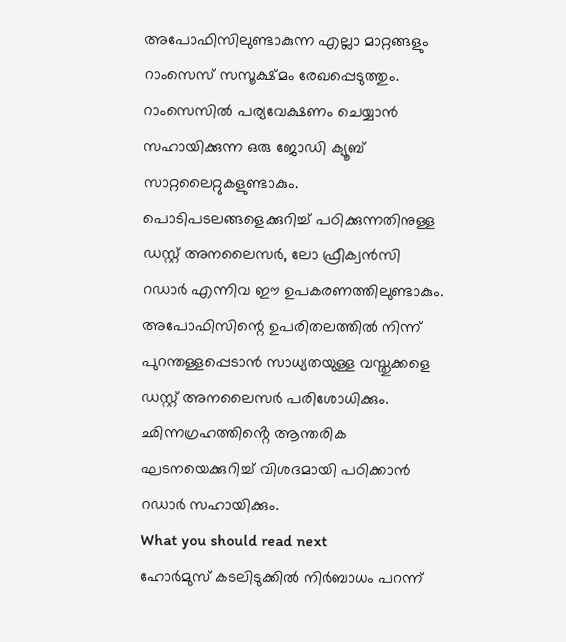അപോഫിസിലുണ്ടാകുന്ന എല്ലാ മാറ്റങ്ങളും റാംസെസ് സസൂക്ഷ്മം രേഖപ്പെടുത്തും.
റാംസെസിൽ പര്യവേക്ഷണം ചെയ്യാൻ സഹായിക്കുന്ന ഒരു ജോഡി ക്യൂബ് സാറ്റലൈറ്റുകളുണ്ടാകും. പൊടിപടലങ്ങളെക്കുറിച്ച് പഠിക്കുന്നതിനുള്ള ഡസ്റ്റ് അനലൈസർ, ലോ ഫ്രീക്വൻസി റഡാർ എന്നിവ ഈ ഉപകരണത്തിലുണ്ടാകും. അപോഫിസിന്റെ ഉപരിതലത്തിൽ നിന്ന് പുറന്തള്ളപ്പെടാൻ സാധ്യതയുള്ള വസ്തുക്കളെ ഡസ്റ്റ് അനലൈസർ പരിശോധിക്കും. ഛിന്നഗ്രഹത്തിൻ്റെ ആന്തരിക ഘടനയെക്കുറിച്ച് വിശദമായി പഠിക്കാൻ റഡാർ സഹായിക്കും.
What you should read next
ഹോർമുസ് കടലിടുക്കിൽ നിർബാധം പറന്ന്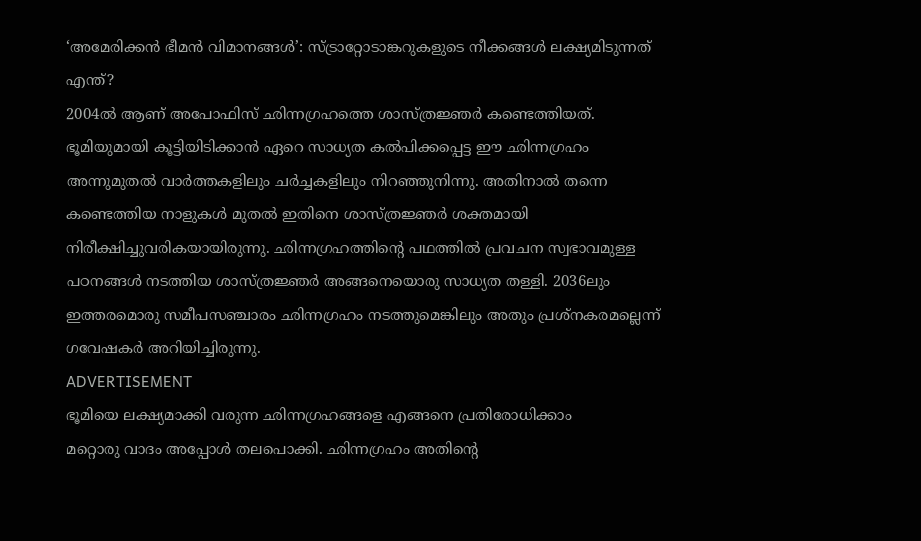‘അമേരിക്കൻ ഭീമൻ വിമാനങ്ങൾ’: സ്ട്രാറ്റോടാങ്കറുകളുടെ നീക്കങ്ങൾ ലക്ഷ്യമിടുന്നത് എന്ത്?
2004ൽ ആണ് അപോഫിസ് ഛിന്നഗ്രഹത്തെ ശാസ്ത്രജ്ഞർ കണ്ടെത്തിയത്. ഭൂമിയുമായി കൂട്ടിയിടിക്കാൻ ഏറെ സാധ്യത കൽപിക്കപ്പെട്ട ഈ ഛിന്നഗ്രഹം അന്നുമുതൽ വാർത്തകളിലും ചർച്ചകളിലും നിറഞ്ഞുനിന്നു. അതിനാൽ തന്നെ കണ്ടെത്തിയ നാളുകൾ മുതൽ ഇതിനെ ശാസ്ത്രജ്ഞർ ശക്തമായി നിരീക്ഷിച്ചുവരികയായിരുന്നു. ഛിന്നഗ്രഹത്തിന്റെ പഥത്തിൽ പ്രവചന സ്വഭാവമുള്ള പഠനങ്ങൾ നടത്തിയ ശാസ്ത്രജ്ഞർ അങ്ങനെയൊരു സാധ്യത തള്ളി. 2036ലും ഇത്തരമൊരു സമീപസഞ്ചാരം ഛിന്നഗ്രഹം നടത്തുമെങ്കിലും അതും പ്രശ്നകരമല്ലെന്ന് ഗവേഷകർ അറിയിച്ചിരുന്നു.
ADVERTISEMENT
ഭൂമിയെ ലക്ഷ്യമാക്കി വരുന്ന ഛിന്നഗ്രഹങ്ങളെ എങ്ങനെ പ്രതിരോധിക്കാം
മറ്റൊരു വാദം അപ്പോൾ തലപൊക്കി. ഛിന്നഗ്രഹം അതിന്റെ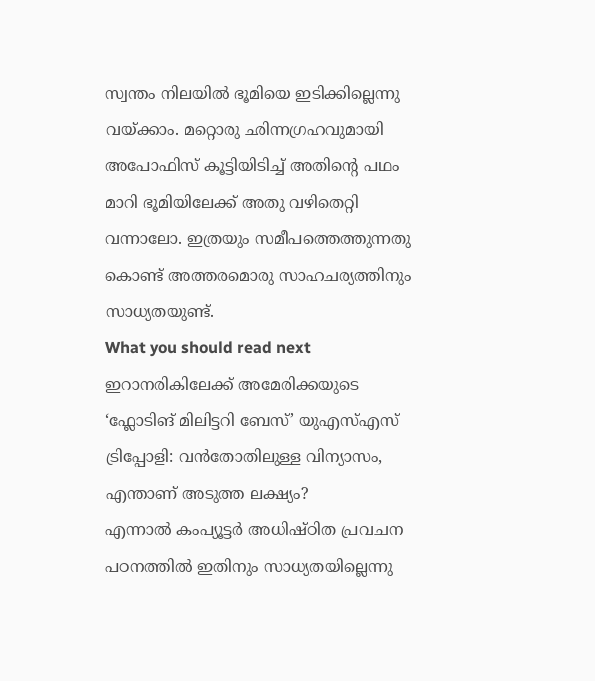സ്വന്തം നിലയിൽ ഭൂമിയെ ഇടിക്കില്ലെന്നു വയ്ക്കാം. മറ്റൊരു ഛിന്നഗ്രഹവുമായി അപോഫിസ് കൂട്ടിയിടിച്ച് അതിന്റെ പഥം മാറി ഭൂമിയിലേക്ക് അതു വഴിതെറ്റി വന്നാലോ. ഇത്രയും സമീപത്തെത്തുന്നതു കൊണ്ട് അത്തരമൊരു സാഹചര്യത്തിനും സാധ്യതയുണ്ട്.
What you should read next
ഇറാനരികിലേക്ക് അമേരിക്കയുടെ ‘ഫ്ലോടിങ് മിലിട്ടറി ബേസ്’ യുഎസ്എസ് ട്രിപ്പോളി: വൻതോതിലുള്ള വിന്യാസം, എന്താണ് അടുത്ത ലക്ഷ്യം?
എന്നാൽ കംപ്യൂട്ടർ അധിഷ്ഠിത പ്രവചന പഠനത്തിൽ ഇതിനും സാധ്യതയില്ലെന്നു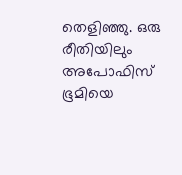തെളിഞ്ഞു. ഒരു രീതിയിലും അപോഫിസ് ഭൂമിയെ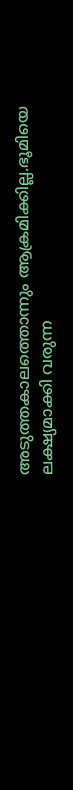അടുത്തകാലത്തൊന്നും ആക്രമിക്കില്ല.ഭൂമിയെ ലക്ഷ്യമാക്കി വരുന്ന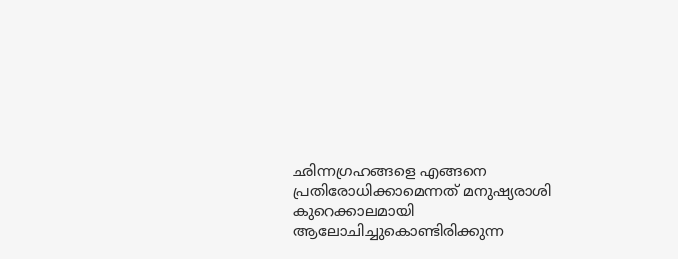ഛിന്നഗ്രഹങ്ങളെ എങ്ങനെ പ്രതിരോധിക്കാമെന്നത് മനുഷ്യരാശി കുറെക്കാലമായി ആലോചിച്ചുകൊണ്ടിരിക്കുന്ന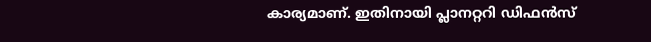കാര്യമാണ്. ഇതിനായി പ്ലാനറ്ററി ഡിഫൻസ്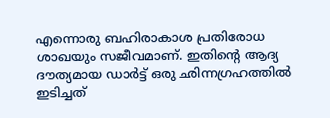എന്നൊരു ബഹിരാകാശ പ്രതിരോധ ശാഖയും സജീവമാണ്. ഇതിന്റെ ആദ്യ ദൗത്യമായ ഡാർട്ട് ഒരു ഛിന്നഗ്രഹത്തിൽ ഇടിച്ചത്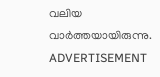വലിയ വാർത്തയായിരുന്നു.
ADVERTISEMENT